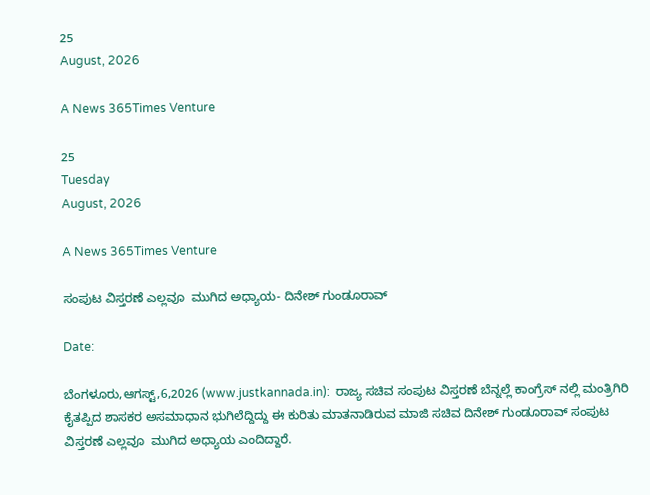25
August, 2026

A News 365Times Venture

25
Tuesday
August, 2026

A News 365Times Venture

ಸಂಪುಟ ವಿಸ್ತರಣೆ ಎಲ್ಲವೂ  ಮುಗಿದ ಅಧ್ಯಾಯ- ದಿನೇಶ್ ಗುಂಡೂರಾವ್

Date:

ಬೆಂಗಳೂರು,ಆಗಸ್ಟ್,6,2026 (www.justkannada.in):  ರಾಜ್ಯ ಸಚಿವ ಸಂಪುಟ ವಿಸ್ತರಣೆ ಬೆನ್ನಲ್ಲೆ ಕಾಂಗ್ರೆಸ್ ನಲ್ಲಿ ಮಂತ್ರಿಗಿರಿ ಕೈತಪ್ಪಿದ ಶಾಸಕರ ಅಸಮಾಧಾನ ಭುಗಿಲೆದ್ದಿದ್ದು ಈ ಕುರಿತು ಮಾತನಾಡಿರುವ ಮಾಜಿ ಸಚಿವ ದಿನೇಶ್ ಗುಂಡೂರಾವ್ ಸಂಪುಟ ವಿಸ್ತರಣೆ ಎಲ್ಲವೂ  ಮುಗಿದ ಅಧ್ಯಾಯ ಎಂದಿದ್ದಾರೆ.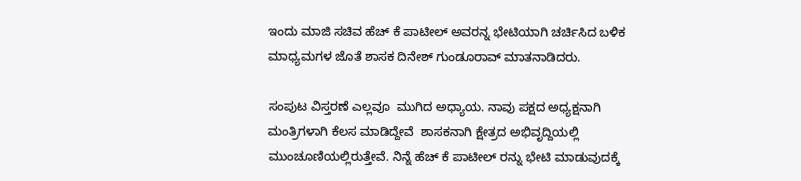ಇಂದು ಮಾಜಿ ಸಚಿವ ಹೆಚ್ ಕೆ ಪಾಟೀಲ್ ಅವರನ್ನ ಭೇಟಿಯಾಗಿ ಚರ್ಚಿಸಿದ ಬಳಿಕ ಮಾಧ್ಯಮಗಳ ಜೊತೆ ಶಾಸಕ ದಿನೇಶ್ ಗುಂಡೂರಾವ್ ಮಾತನಾಡಿದರು.

ಸಂಪುಟ ವಿಸ್ತರಣೆ ಎಲ್ಲವೂ  ಮುಗಿದ ಅಧ್ಯಾಯ. ನಾವು ಪಕ್ಷದ ಅಧ್ಯಕ್ಷನಾಗಿ  ಮಂತ್ರಿಗಳಾಗಿ ಕೆಲಸ ಮಾಡಿದ್ದೇವೆ  ಶಾಸಕನಾಗಿ ಕ್ಷೇತ್ರದ ಅಭಿವೃದ್ದಿಯಲ್ಲಿ ಮುಂಚೂಣಿಯಲ್ಲಿರುತ್ತೇವೆ. ನಿನ್ನೆ ಹೆಚ್ ಕೆ ಪಾಟೀಲ್ ರನ್ನು ಭೇಟಿ ಮಾಡುವುದಕ್ಕೆ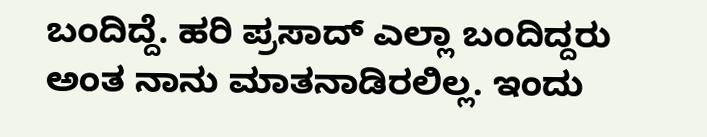ಬಂದಿದ್ದೆ. ಹರಿ ಪ್ರಸಾದ್ ಎಲ್ಲಾ ಬಂದಿದ್ದರು ಅಂತ ನಾನು ಮಾತನಾಡಿರಲಿಲ್ಲ. ಇಂದು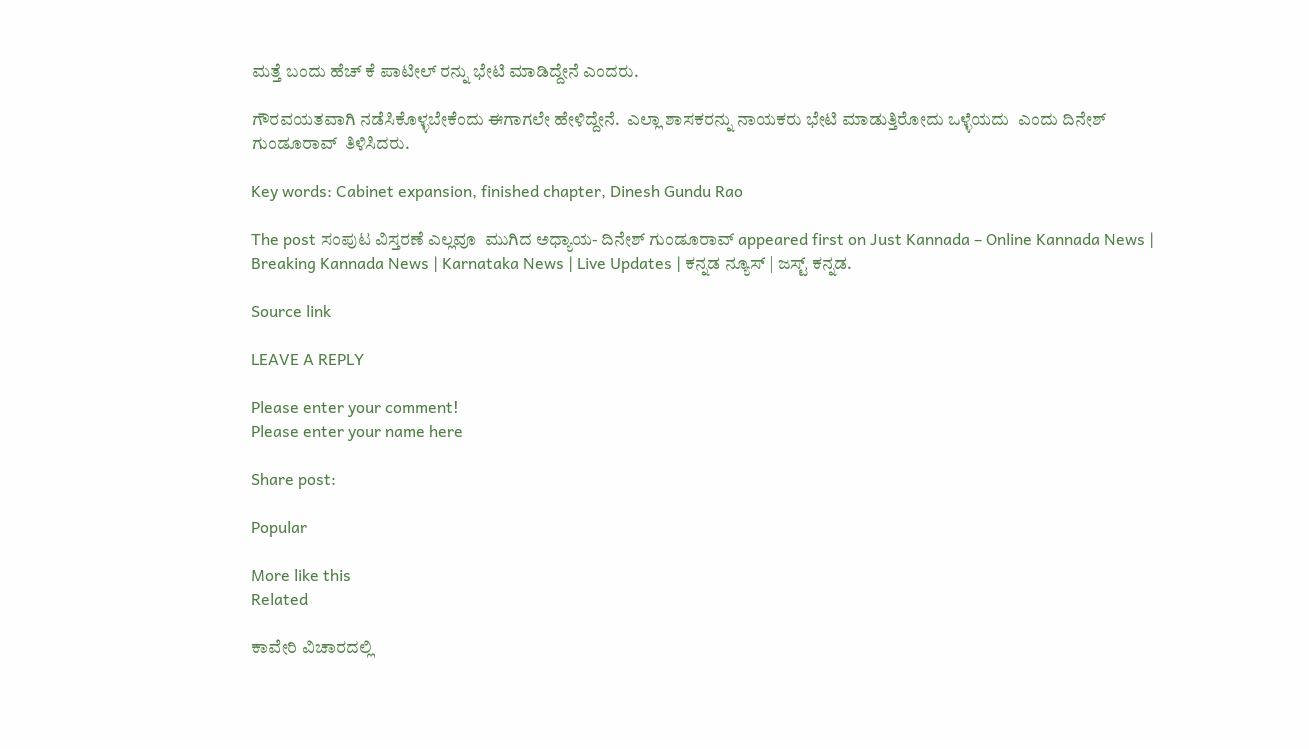ಮತ್ತೆ ಬಂದು ಹೆಚ್ ಕೆ ಪಾಟೀಲ್ ರನ್ನು ಭೇಟಿ ಮಾಡಿದ್ದೇನೆ ಎಂದರು.

ಗೌರವಯತವಾಗಿ ನಡೆಸಿಕೊಳ್ಳಬೇಕೆಂದು ಈಗಾಗಲೇ ಹೇಳಿದ್ದೇನೆ.  ಎಲ್ಲಾ ಶಾಸಕರನ್ನು ನಾಯಕರು ಭೇಟಿ ಮಾಡುತ್ತಿರೋದು ಒಳ್ಳೆಯದು  ಎಂದು ದಿನೇಶ್ ಗುಂಡೂರಾವ್  ತಿಳಿಸಿದರು.

Key words: Cabinet expansion, finished chapter, Dinesh Gundu Rao

The post ಸಂಪುಟ ವಿಸ್ತರಣೆ ಎಲ್ಲವೂ  ಮುಗಿದ ಅಧ್ಯಾಯ- ದಿನೇಶ್ ಗುಂಡೂರಾವ್ appeared first on Just Kannada – Online Kannada News | Breaking Kannada News | Karnataka News | Live Updates | ಕನ್ನಡ ನ್ಯೂಸ್ | ಜಸ್ಟ್ ಕನ್ನಡ.

Source link

LEAVE A REPLY

Please enter your comment!
Please enter your name here

Share post:

Popular

More like this
Related

ಕಾವೇರಿ ವಿಚಾರದಲ್ಲಿ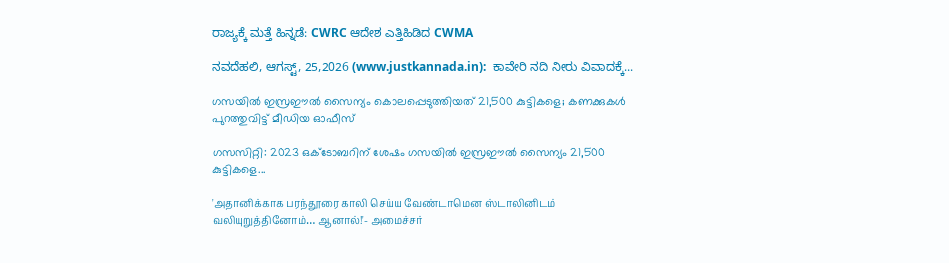ರಾಜ್ಯಕ್ಕೆ ಮತ್ತೆ ಹಿನ್ನಡೆ: CWRC ಆದೇಶ ಎತ್ತಿಹಿಡಿದ CWMA

ನವದೆಹಲಿ, ಆಗಸ್ಟ್, 25,2026 (www.justkannada.in):  ಕಾವೇರಿ ನದಿ ನೀರು ವಿವಾದಕ್ಕೆ...

ഗസയില്‍ ഇസ്രഈല്‍ സൈന്യം കൊലപ്പെടുത്തിയത് 21,500 കുട്ടികളെ; കണക്കുകള്‍ പുറത്തുവിട്ട് മീഡിയ ഓഫീസ്

ഗസസിറ്റി: 2023 ഒക്ടോബറിന് ശേഷം ഗസയില്‍ ഇസ്രഈല്‍ സൈന്യം 21,500 കുട്ടികളെ...

'அதானிக்காக பரந்தூரை காலி செய்ய வேண்டாமென ஸ்டாலினிடம் வலியுறுத்தினோம்… ஆனால்!'- அமைச்சர்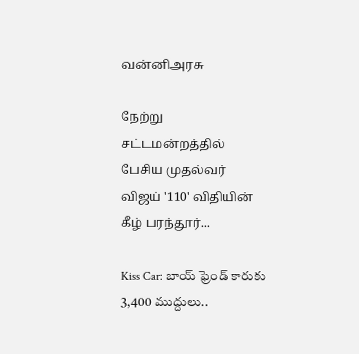வன்னிஅரசு

நேற்று சட்டமன்றத்தில் பேசிய முதல்வர் விஜய் '110' விதியின் கீழ் பரந்தூர்...

Kiss Car: బాయ్‌ ఫ్రెండ్‌ కారుకు 3,400 ముద్దులు..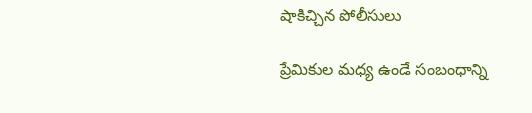షాకిచ్చిన పోలీసులు

ప్రేమికుల మధ్య ఉండే సంబంధాన్ని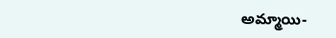అమ్మాయి-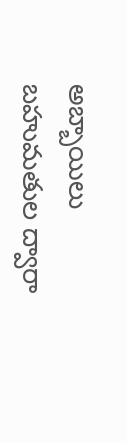అబ్బాయిలు బహుమతుల ద్వారా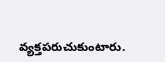వ్యక్తపరుచుకుంటారు.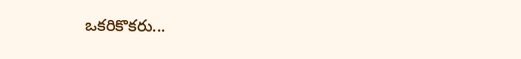ఒకరికొకరు...